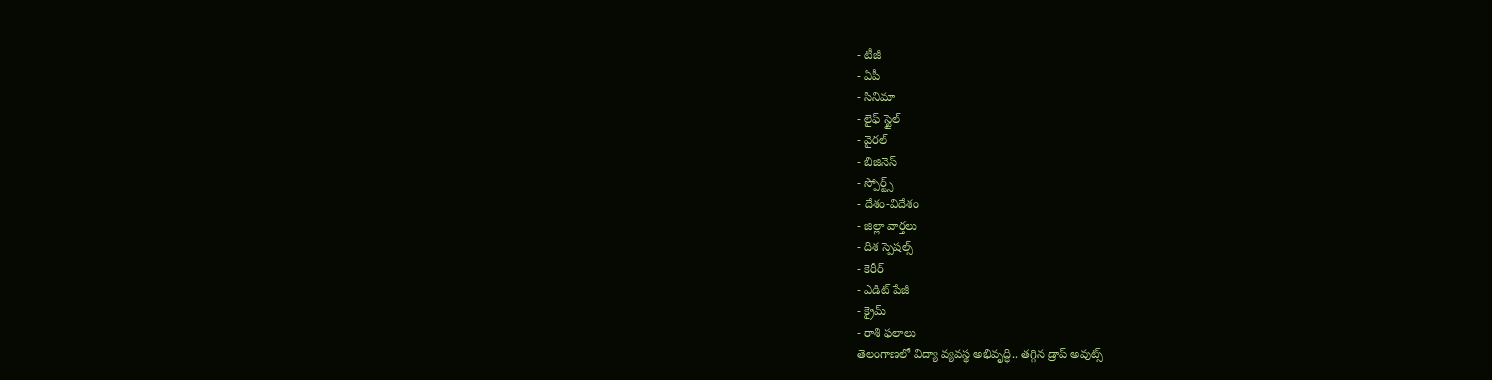- టీజీ
- ఏపీ
- సినిమా
- లైఫ్ స్టైల్
- వైరల్
- బిజినెస్
- స్పోర్ట్స్
- దేశం-విదేశం
- జిల్లా వార్తలు
- దిశ స్పెషల్స్
- కెరీర్
- ఎడిట్ పేజీ
- క్రైమ్
- రాశి ఫలాలు
తెలంగాణలో విద్యా వ్యవస్థ అభివృద్ధి.. తగ్గిన డ్రాప్ అవుట్స్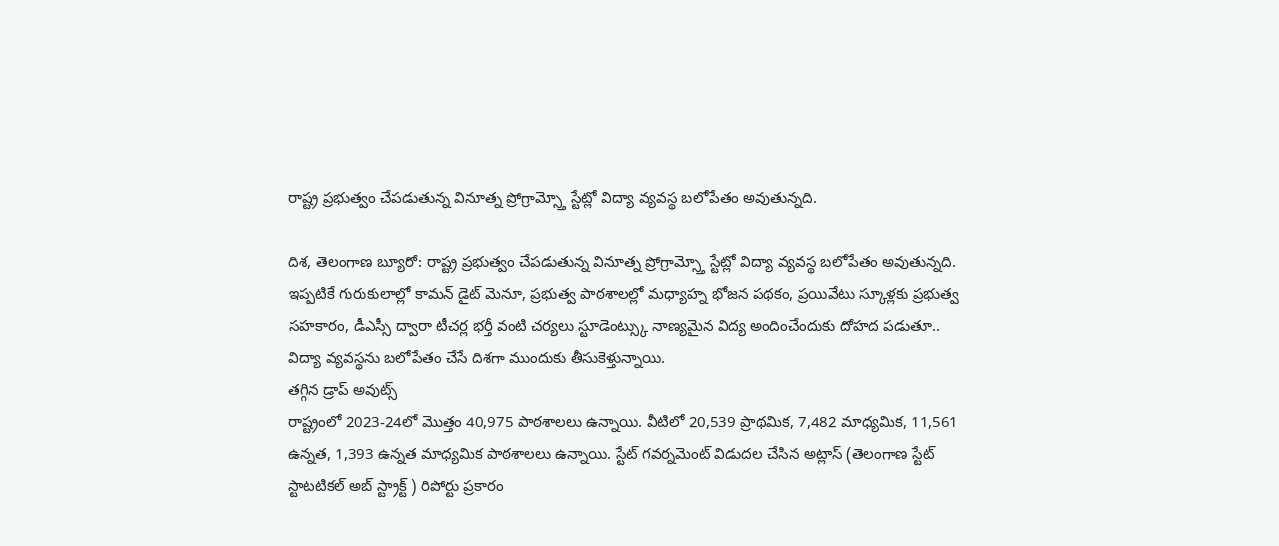రాష్ట్ర ప్రభుత్వం చేపడుతున్న వినూత్న ప్రోగ్రామ్స్తో స్టేట్లో విద్యా వ్యవస్థ బలోపేతం అవుతున్నది.

దిశ, తెలంగాణ బ్యూరో: రాష్ట్ర ప్రభుత్వం చేపడుతున్న వినూత్న ప్రోగ్రామ్స్తో స్టేట్లో విద్యా వ్యవస్థ బలోపేతం అవుతున్నది. ఇప్పటికే గురుకులాల్లో కామన్ డైట్ మెనూ, ప్రభుత్వ పాఠశాలల్లో మధ్యాహ్న భోజన పథకం, ప్రయివేటు స్కూళ్లకు ప్రభుత్వ సహకారం, డీఎస్సీ ద్వారా టీచర్ల భర్తీ వంటి చర్యలు స్టూడెంట్స్కు నాణ్యమైన విద్య అందించేందుకు దోహద పడుతూ.. విద్యా వ్యవస్థను బలోపేతం చేసే దిశగా ముందుకు తీసుకెళ్తున్నాయి.
తగ్గిన డ్రాప్ అవుట్స్
రాష్ట్రంలో 2023-24లో మొత్తం 40,975 పాఠశాలలు ఉన్నాయి. వీటిలో 20,539 ప్రాథమిక, 7,482 మాధ్యమిక, 11,561 ఉన్నత, 1,393 ఉన్నత మాధ్యమిక పాఠశాలలు ఉన్నాయి. స్టేట్ గవర్నమెంట్ విడుదల చేసిన అట్లాస్ (తెలంగాణ స్టేట్ స్టాటటికల్ అబ్ స్ట్రాక్ట్ ) రిపోర్టు ప్రకారం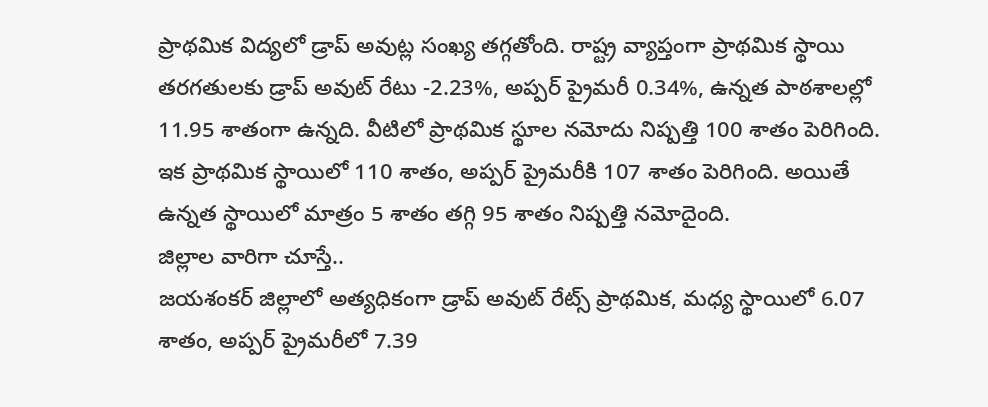ప్రాథమిక విద్యలో డ్రాప్ అవుట్ల సంఖ్య తగ్గతోంది. రాష్ట్ర వ్యాప్తంగా ప్రాథమిక స్థాయి తరగతులకు డ్రాప్ అవుట్ రేటు -2.23%, అప్పర్ ప్రైమరీ 0.34%, ఉన్నత పాఠశాలల్లో 11.95 శాతంగా ఉన్నది. వీటిలో ప్రాథమిక స్థూల నమోదు నిష్పత్తి 100 శాతం పెరిగింది. ఇక ప్రాథమిక స్థాయిలో 110 శాతం, అప్పర్ ప్రైమరీకి 107 శాతం పెరిగింది. అయితే ఉన్నత స్థాయిలో మాత్రం 5 శాతం తగ్గి 95 శాతం నిష్పత్తి నమోదైంది.
జిల్లాల వారిగా చూస్తే..
జయశంకర్ జిల్లాలో అత్యధికంగా డ్రాప్ అవుట్ రేట్స్ ప్రాథమిక, మధ్య స్థాయిలో 6.07 శాతం, అప్పర్ ప్రైమరీలో 7.39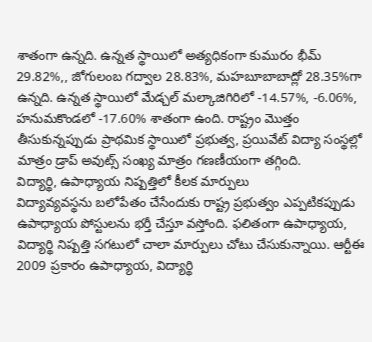శాతంగా ఉన్నది. ఉన్నత స్థాయిలో అత్యధికంగా కుమురం భీమ్ 29.82%,, జోగులంబ గద్వాల 28.83%, మహబూబాబాద్లో 28.35%గా ఉన్నది. ఉన్నత స్థాయిలో మేడ్చల్ మల్కాజిగిరిలో -14.57%, -6.06%, హనుమకొండలో -17.60% శాతంగా ఉంది. రాష్ట్రం మొత్తం తీసుకున్నప్పుడు ప్రాథమిక స్థాయిలో ప్రభుత్వ, ప్రయివేట్ విద్యా సంస్థల్లో మాత్రం డ్రాప్ అవుట్స్ సంఖ్య మాత్రం గణణీయంగా తగ్గింది.
విద్యార్థి, ఉపాధ్యాయ నిష్పత్తిలో కీలక మార్పులు
విద్యావ్యవస్థను బలోపేతం చేసేందుకు రాష్ట్ర ప్రభుత్వం ఎప్పటికప్పుడు ఉపాధ్యాయ పోస్టులను భర్తీ చేస్తూ వస్తోంది. ఫలితంగా ఉపాధ్యాయ, విద్యార్థి నిష్పత్తి సగటులో చాలా మార్పులు చోటు చేసుకున్నాయి. ఆర్టీఈ 2009 ప్రకారం ఉపాధ్యాయ, విద్యార్థి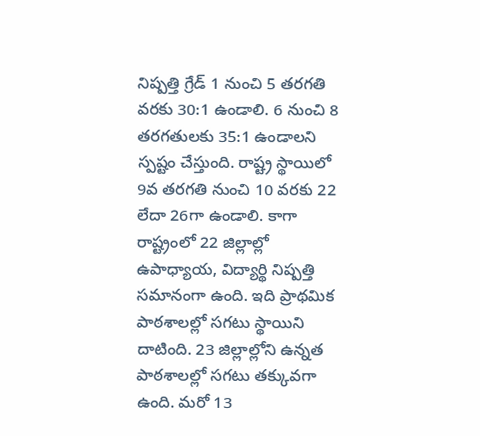నిష్పత్తి గ్రేడ్ 1 నుంచి 5 తరగతి వరకు 30:1 ఉండాలి. 6 నుంచి 8 తరగతులకు 35:1 ఉండాలని స్పష్టం చేస్తుంది. రాష్ట్ర స్థాయిలో 9వ తరగతి నుంచి 10 వరకు 22 లేదా 26గా ఉండాలి. కాగా రాష్ట్రంలో 22 జిల్లాల్లో ఉపాధ్యాయ, విద్యార్థి నిష్పత్తి సమానంగా ఉంది. ఇది ప్రాథమిక పాఠశాలల్లో సగటు స్థాయిని దాటింది. 23 జిల్లాల్లోని ఉన్నత పాఠశాలల్లో సగటు తక్కువగా ఉంది. మరో 13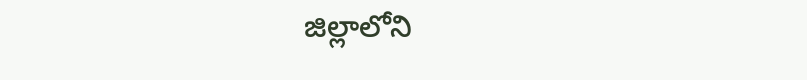జిల్లాలోని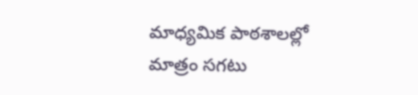మాధ్యమిక పాఠశాలల్లో మాత్రం సగటు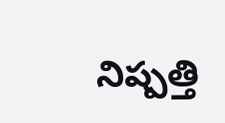నిష్పత్తి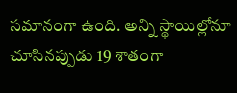సమానంగా ఉంది. అన్ని స్థాయిల్లోనూ చూసినప్పుడు 19 శాతంగా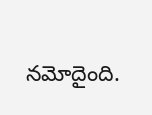నమోదైంది.